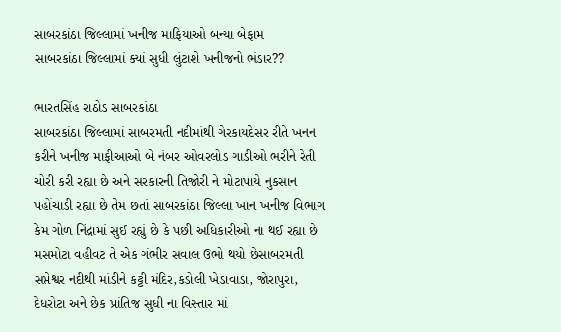સાબરકાંઠા જિલ્લામાં ખનીજ માફિયાઓ બન્યા બેફામ
સાબરકાંઠા જિલ્લામાં ક્યાં સુધી લુંટાશે ખનીજનો ભંડાર??

ભારતસિંહ રાઠોડ સાબરકાંઠા
સાબરકાંઠા જિલ્લામાં સાબરમતી નદીમાંથી ગેરકાયદેસર રીતે ખનન કરીને ખનીજ માફીઆઓ બે નંબર ઓવરલોડ ગાડીઓ ભરીને રેતી ચોરી કરી રહ્યા છે અને સરકારની તિજોરી ને મોટાપાયે નુકસાન પહોંચાડી રહ્યા છે તેમ છતાં સાબરકાંઠા જિલ્લા ખાન ખનીજ વિભાગ કેમ ગોળ નિંદ્રામાં સુઈ રહ્યું છે કે પછી અધિકારીઓ ના થઈ રહ્યા છે મસમોટા વહીવટ તે એક ગંભીર સવાલ ઉભો થયો છેસાબરમતી સપ્તેશ્વર નદીથી માંડીને કટ્ટી મંદિર,કડોલી ખેડાવાડા, જોરાપુરા, દેધરોટા અને છેક પ્રાંતિજ સુધી ના વિસ્તાર માં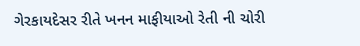ગેરકાયદેસર રીતે ખનન માફીયાઓ રેતી ની ચોરી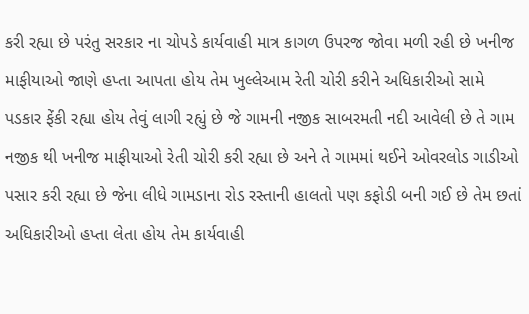કરી રહ્યા છે પરંતુ સરકાર ના ચોપડે કાર્યવાહી માત્ર કાગળ ઉપરજ જોવા મળી રહી છે ખનીજ માફીયાઓ જાણે હપ્તા આપતા હોય તેમ ખુલ્લેઆમ રેતી ચોરી કરીને અધિકારીઓ સામે પડકાર ફેંકી રહ્યા હોય તેવું લાગી રહ્યું છે જે ગામની નજીક સાબરમતી નદી આવેલી છે તે ગામ નજીક થી ખનીજ માફીયાઓ રેતી ચોરી કરી રહ્યા છે અને તે ગામમાં થઈને ઓવરલોડ ગાડીઓ પસાર કરી રહ્યા છે જેના લીધે ગામડાના રોડ રસ્તાની હાલતો પણ કફોડી બની ગઈ છે તેમ છતાં અધિકારીઓ હપ્તા લેતા હોય તેમ કાર્યવાહી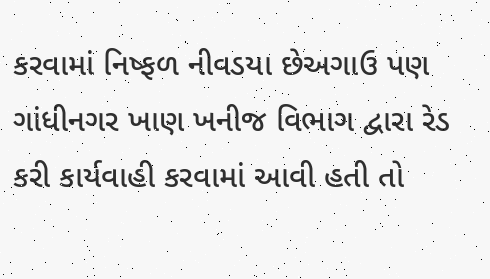કરવામાં નિષ્ફળ નીવડયા છેઅગાઉ પણ ગાંધીનગર ખાણ ખનીજ વિભાગ દ્વારા રેડ કરી કાર્યવાહી કરવામાં આવી હતી તો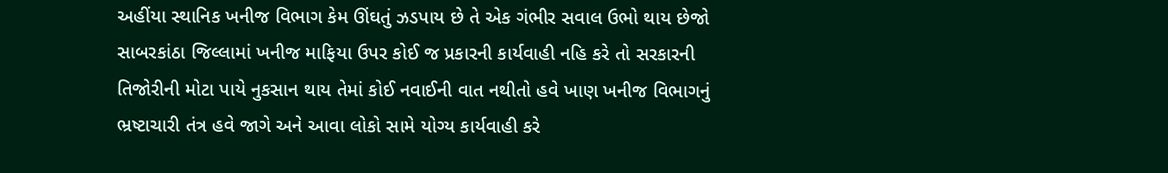અહીંયા સ્થાનિક ખનીજ વિભાગ કેમ ઊંઘતું ઝડપાય છે તે એક ગંભીર સવાલ ઉભો થાય છેજો સાબરકાંઠા જિલ્લામાં ખનીજ માફિયા ઉપર કોઈ જ પ્રકારની કાર્યવાહી નહિ કરે તો સરકારની તિજોરીની મોટા પાયે નુકસાન થાય તેમાં કોઈ નવાઈની વાત નથીતો હવે ખાણ ખનીજ વિભાગનું ભ્રષ્ટાચારી તંત્ર હવે જાગે અને આવા લોકો સામે યોગ્ય કાર્યવાહી કરે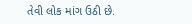તેવી લોક માંગ ઉઠી છે.